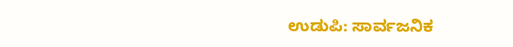ಉಡುಪಿ: ಸಾರ್ವಜನಿಕ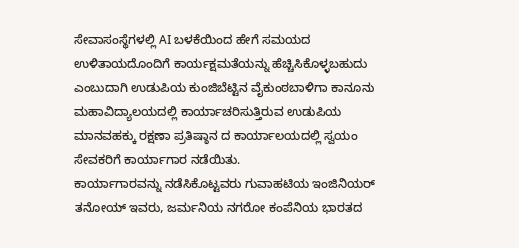ಸೇವಾಸಂಸ್ಥೆಗಳಲ್ಲಿ AI ಬಳಕೆಯಿಂದ ಹೇಗೆ ಸಮಯದ ಉಳಿತಾಯದೊಂದಿಗೆ ಕಾರ್ಯಕ್ಷಮತೆಯನ್ನು ಹೆಚ್ಚಿಸಿಕೊಳ್ಳಬಹುದು ಎಂಬುದಾಗಿ ಉಡುಪಿಯ ಕುಂಜಿಬೆಟ್ಟಿನ ವೈಕುಂಠಬಾಳಿಗಾ ಕಾನೂನು ಮಹಾವಿದ್ಯಾಲಯದಲ್ಲಿ ಕಾರ್ಯಾಚರಿಸುತ್ತಿರುವ ಉಡುಪಿಯ ಮಾನವಹಕ್ಕು ರಕ್ಷಣಾ ಪ್ರತಿಷ್ಠಾನ ದ ಕಾರ್ಯಾಲಯದಲ್ಲಿ ಸ್ವಯಂ ಸೇವಕರಿಗೆ ಕಾರ್ಯಾಗಾರ ನಡೆಯಿತು.
ಕಾರ್ಯಾಗಾರವನ್ನು ನಡೆಸಿಕೊಟ್ಟವರು ಗುವಾಹಟಿಯ ಇಂಜಿನಿಯರ್ ತನೋಯ್ ಇವರು, ಜರ್ಮನಿಯ ನಗರೋ ಕಂಪೆನಿಯ ಭಾರತದ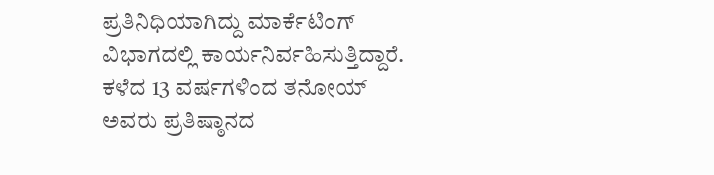ಪ್ರತಿನಿಧಿಯಾಗಿದ್ದು ಮಾರ್ಕೆಟಿಂಗ್ ವಿಭಾಗದಲ್ಲಿ ಕಾರ್ಯನಿರ್ವಹಿಸುತ್ತಿದ್ದಾರೆ. ಕಳೆದ 13 ವರ್ಷಗಳಿಂದ ತನೋಯ್ ಅವರು ಪ್ರತಿಷ್ಠಾನದ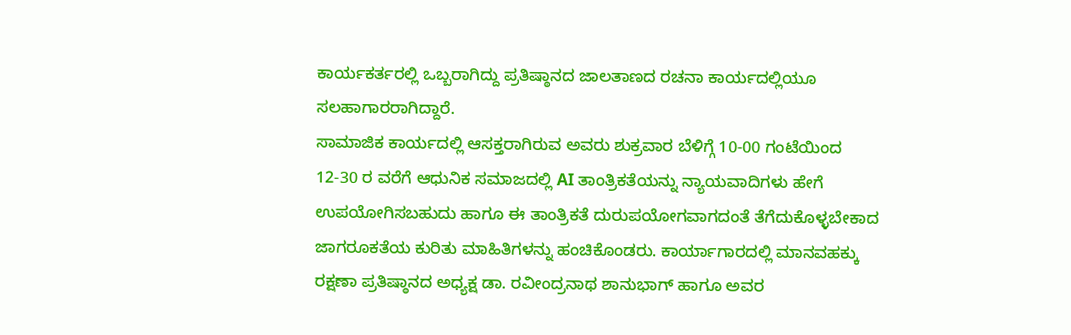ಕಾರ್ಯಕರ್ತರಲ್ಲಿ ಒಬ್ಬರಾಗಿದ್ದು ಪ್ರತಿಷ್ಠಾನದ ಜಾಲತಾಣದ ರಚನಾ ಕಾರ್ಯದಲ್ಲಿಯೂ ಸಲಹಾಗಾರರಾಗಿದ್ದಾರೆ.
ಸಾಮಾಜಿಕ ಕಾರ್ಯದಲ್ಲಿ ಆಸಕ್ತರಾಗಿರುವ ಅವರು ಶುಕ್ರವಾರ ಬೆಳಿಗ್ಗೆ 10-00 ಗಂಟೆಯಿಂದ 12-30 ರ ವರೆಗೆ ಆಧುನಿಕ ಸಮಾಜದಲ್ಲಿ AI ತಾಂತ್ರಿಕತೆಯನ್ನು ನ್ಯಾಯವಾದಿಗಳು ಹೇಗೆ ಉಪಯೋಗಿಸಬಹುದು ಹಾಗೂ ಈ ತಾಂತ್ರಿಕತೆ ದುರುಪಯೋಗವಾಗದಂತೆ ತೆಗೆದುಕೊಳ್ಳಬೇಕಾದ ಜಾಗರೂಕತೆಯ ಕುರಿತು ಮಾಹಿತಿಗಳನ್ನು ಹಂಚಿಕೊಂಡರು. ಕಾರ್ಯಾಗಾರದಲ್ಲಿ ಮಾನವಹಕ್ಕು ರಕ್ಷಣಾ ಪ್ರತಿಷ್ಠಾನದ ಅಧ್ಯಕ್ಷ ಡಾ. ರವೀಂದ್ರನಾಥ ಶಾನುಭಾಗ್ ಹಾಗೂ ಅವರ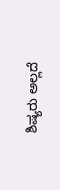ಶಿಷ್ಯರು ಅಲ್ಲದೆ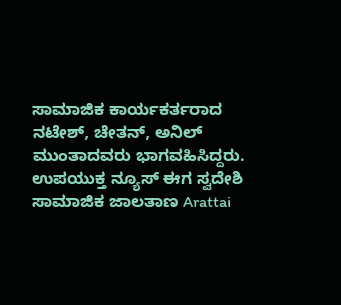ಸಾಮಾಜಿಕ ಕಾರ್ಯಕರ್ತರಾದ ನಟೇಶ್, ಚೇತನ್, ಅನಿಲ್ ಮುಂತಾದವರು ಭಾಗವಹಿಸಿದ್ದರು.
ಉಪಯುಕ್ತ ನ್ಯೂಸ್ ಈಗ ಸ್ವದೇಶಿ ಸಾಮಾಜಿಕ ಜಾಲತಾಣ Arattai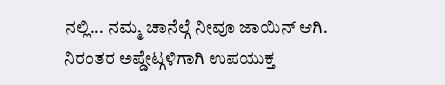ನಲ್ಲಿ... ನಮ್ಮ ಚಾನೆಲ್ಗೆ ನೀವೂ ಜಾಯಿನ್ ಆಗಿ.
ನಿರಂತರ ಅಪ್ಡೇಟ್ಗಳಿಗಾಗಿ ಉಪಯುಕ್ತ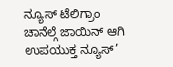ನ್ಯೂಸ್ ಟೆಲಿಗ್ರಾಂ ಚಾನೆಲ್ಗೆ ಜಾಯಿನ್ ಆಗಿ
ಉಪಯುಕ್ತ ನ್ಯೂಸ್’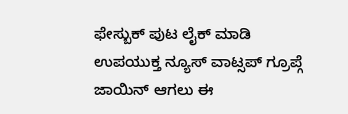ಫೇಸ್ಬುಕ್ ಪುಟ ಲೈಕ್ ಮಾಡಿ
ಉಪಯುಕ್ತ ನ್ಯೂಸ್ ವಾಟ್ಸಪ್ ಗ್ರೂಪ್ಗೆ ಜಾಯಿನ್ ಆಗಲು ಈ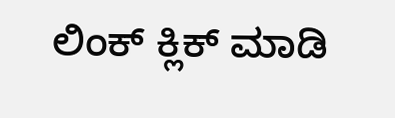ಲಿಂಕ್ ಕ್ಲಿಕ್ ಮಾಡಿ